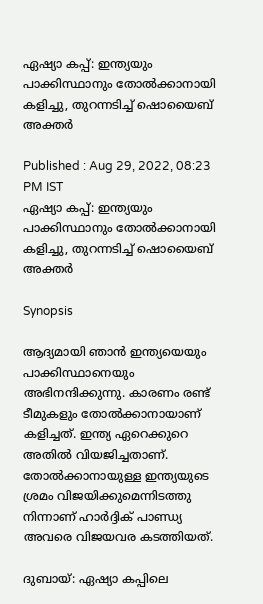ഏഷ്യാ കപ്പ്: ഇന്ത്യയും പാക്കിസ്ഥാനും തോല്‍ക്കാനായി കളിച്ചു, തുറന്നടിച്ച് ഷൊയൈബ് അക്തര്‍

Published : Aug 29, 2022, 08:23 PM IST
ഏഷ്യാ കപ്പ്: ഇന്ത്യയും പാക്കിസ്ഥാനും തോല്‍ക്കാനായി കളിച്ചു, തുറന്നടിച്ച് ഷൊയൈബ് അക്തര്‍

Synopsis

ആദ്യമായി ഞാന്‍ ഇന്ത്യയെയും പാക്കിസ്ഥാനെയും അഭിനന്ദിക്കുന്നു. കാരണം രണ്ട് ടീമുകളും തോല്‍ക്കാനായാണ് കളിച്ചത്. ഇന്ത്യ ഏറെക്കുറെ അതില്‍ വിയജിച്ചതാണ്. തോല്‍ക്കാനായുള്ള ഇന്ത്യയുടെ ശ്രമം വിജയിക്കുമെന്നിടത്തു നിന്നാണ് ഹാര്‍ദ്ദിക് പാണ്ഡ്യ അവരെ വിജയവര കടത്തിയത്.

ദുബായ്: ഏഷ്യാ കപ്പിലെ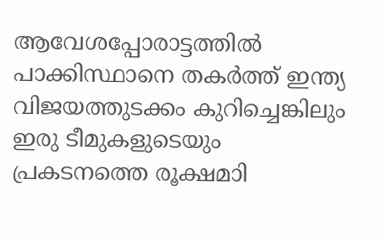ആവേശപ്പോരാട്ടത്തില്‍ പാക്കിസ്ഥാനെ തകര്‍ത്ത് ഇന്ത്യ വിജയത്തുടക്കം കുറിച്ചെങ്കിലും ഇരു ടീമുകളുടെയും പ്രകടനത്തെ രൂക്ഷമാി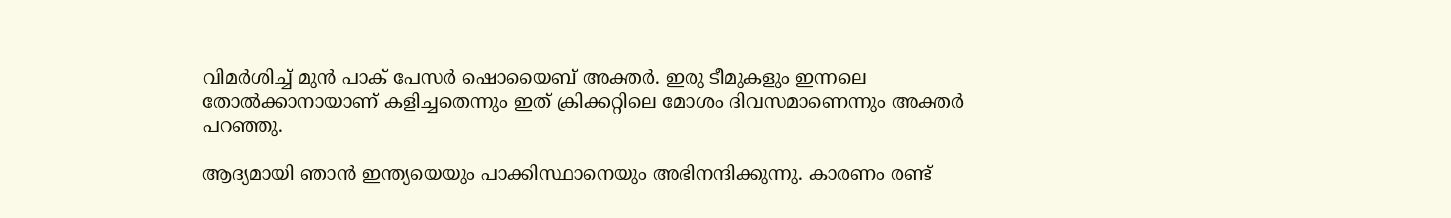വിമര്‍ശിച്ച് മുന്‍ പാക് പേസര്‍ ഷൊയൈബ് അക്തര്‍. ഇരു ടീമുകളും ഇന്നലെ തോല്‍ക്കാനായാണ് കളിച്ചതെന്നും ഇത് ക്രിക്കറ്റിലെ മോശം ദിവസമാണെന്നും അക്തര്‍ പറഞ്ഞു.

ആദ്യമായി ഞാന്‍ ഇന്ത്യയെയും പാക്കിസ്ഥാനെയും അഭിനന്ദിക്കുന്നു. കാരണം രണ്ട്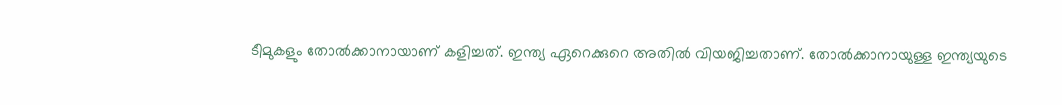ടീമുകളും തോല്‍ക്കാനായാണ് കളിച്ചത്. ഇന്ത്യ ഏറെക്കുറെ അതില്‍ വിയജിച്ചതാണ്. തോല്‍ക്കാനായുള്ള ഇന്ത്യയുടെ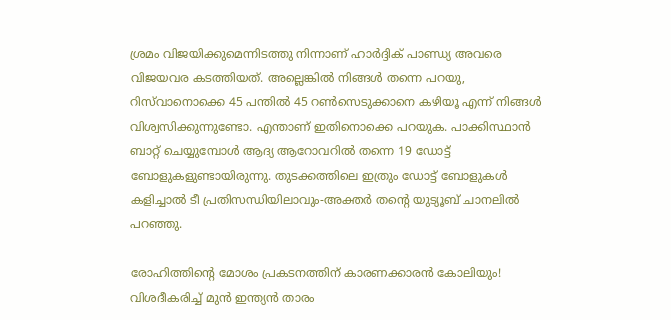ശ്രമം വിജയിക്കുമെന്നിടത്തു നിന്നാണ് ഹാര്‍ദ്ദിക് പാണ്ഡ്യ അവരെ വിജയവര കടത്തിയത്. അല്ലെങ്കില്‍ നിങ്ങള്‍ തന്നെ പറയു, റിസ്‌വാനൊക്കെ 45 പന്തില്‍ 45 റണ്‍സെടുക്കാനെ കഴിയൂ എന്ന് നിങ്ങള്‍ വിശ്വസിക്കുന്നുണ്ടോ. എന്താണ് ഇതിനൊക്കെ പറയുക. പാക്കിസ്ഥാന്‍ ബാറ്റ് ചെയ്യുമ്പോള്‍ ആദ്യ ആറോവറില്‍ തന്നെ 19 ഡോട്ട് ബോളുകളുണ്ടായിരുന്നു. തുടക്കത്തിലെ ഇത്രും ഡോട്ട് ബോളുകള്‍ കളിച്ചാല്‍ ടീ പ്രതിസന്ധിയിലാവും-അക്തര്‍ തന്‍റെ യുട്യൂബ് ചാനലില്‍ പറഞ്ഞു.

രോഹിത്തിന്റെ മോശം പ്രകടനത്തിന് കാരണക്കാരന്‍ കോലിയും! വിശദീകരിച്ച് മുന്‍ ഇന്ത്യന്‍ താരം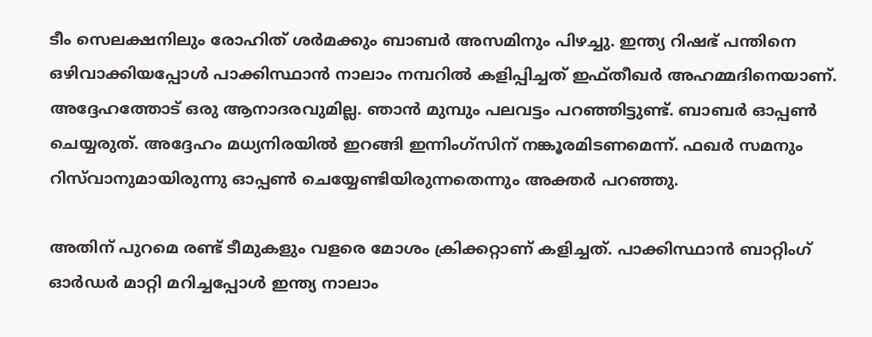ടീം സെലക്ഷനിലും രോഹിത് ശര്‍മക്കും ബാബര്‍ അസമിനും പിഴച്ചു. ഇന്ത്യ റിഷഭ് പന്തിനെ ഒഴിവാക്കിയപ്പോള്‍ പാക്കിസ്ഥാന്‍ നാലാം നമ്പറില്‍ കളിപ്പിച്ചത് ഇഫ്തീഖര്‍ അഹമ്മദിനെയാണ്. അദ്ദേഹത്തോട് ഒരു ആനാദരവുമില്ല. ഞാന്‍ മുമ്പും പലവട്ടം പറഞ്ഞിട്ടുണ്ട്. ബാബര്‍ ഓപ്പണ്‍ ചെയ്യരുത്. അദ്ദേഹം മധ്യനിരയില്‍ ഇറങ്ങി ഇന്നിംഗ്സിന് നങ്കൂരമിടണമെന്ന്. ഫഖര്‍ സമനും റിസ്‌വാനുമായിരുന്നു ഓപ്പണ്‍ ചെയ്യേണ്ടിയിരുന്നതെന്നും അക്തര്‍ പറഞ്ഞു.

അതിന് പുറമെ രണ്ട് ടീമുകളും വളരെ മോശം ക്രിക്കറ്റാണ് കളിച്ചത്. പാക്കിസ്ഥാന്‍ ബാറ്റിംഗ് ഓര്‍ഡര്‍ മാറ്റി മറിച്ചപ്പോള്‍ ഇന്ത്യ നാലാം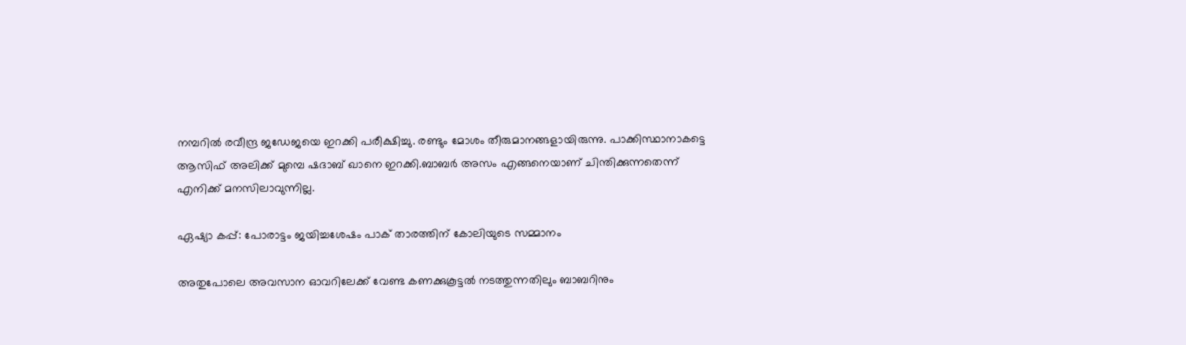നമ്പറില്‍ രവീന്ദ്ര ജഡേജയെ ഇറക്കി പരീക്ഷിച്ചു. രണ്ടും മോശം തീരുമാനങ്ങളായിരുന്നു. പാക്കിസ്ഥാനാകട്ടെ ആസിഫ് അലിക്ക് മുമ്പെ ഷദാബ് ഖാനെ ഇറക്കി.ബാബര്‍ അസം എങ്ങനെയാണ് ചിന്തിക്കുന്നതെന്ന് എനിക്ക് മനസിലാവുന്നില്ല.

ഏഷ്യാ കപ്പ്: പോരാട്ടം ജയിച്ചശേഷം പാക് താരത്തിന് കോലിയുടെ സമ്മാനം

അതുപോലെ അവസാന ഓവറിലേക്ക് വേണ്ട കണക്കുകൂട്ടല്‍ നടത്തുന്നതിലും ബാബറിനും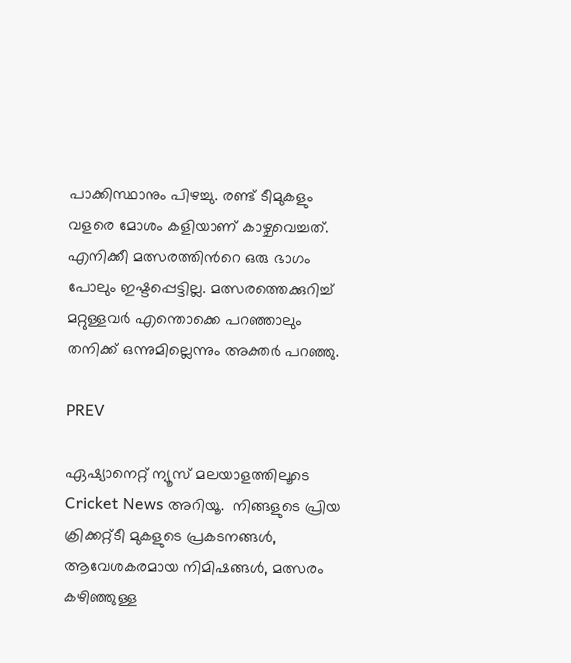പാക്കിസ്ഥാനും പിഴച്ചു. രണ്ട് ടീമുകളും വളരെ മോശം കളിയാണ് കാഴ്ചവെച്ചത്. എനിക്കീ മത്സരത്തിന്‍റെ ഒരു ഭാഗം പോലും ഇഷ്ടപ്പെട്ടില്ല. മത്സരത്തെക്കുറിച്ച് മറ്റുള്ളവര്‍ എന്തൊക്കെ പറഞ്ഞാലും തനിക്ക് ഒന്നുമില്ലെന്നും അക്തര്‍ പറഞ്ഞു.

PREV

ഏഷ്യാനെറ്റ് ന്യൂസ് മലയാളത്തിലൂടെ  Cricket News അറിയൂ.  നിങ്ങളുടെ പ്രിയ ക്രിക്കറ്റ്ടീ മുകളുടെ പ്രകടനങ്ങൾ, ആവേശകരമായ നിമിഷങ്ങൾ, മത്സരം കഴിഞ്ഞുള്ള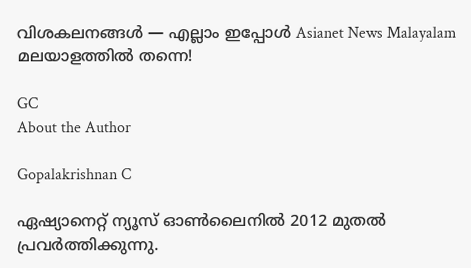വിശകലനങ്ങൾ — എല്ലാം ഇപ്പോൾ Asianet News Malayalam മലയാളത്തിൽ തന്നെ!

GC
About the Author

Gopalakrishnan C

ഏഷ്യാനെറ്റ് ന്യൂസ് ഓണ്‍ലൈനില്‍ 2012 മുതല്‍ പ്രവര്‍ത്തിക്കുന്നു.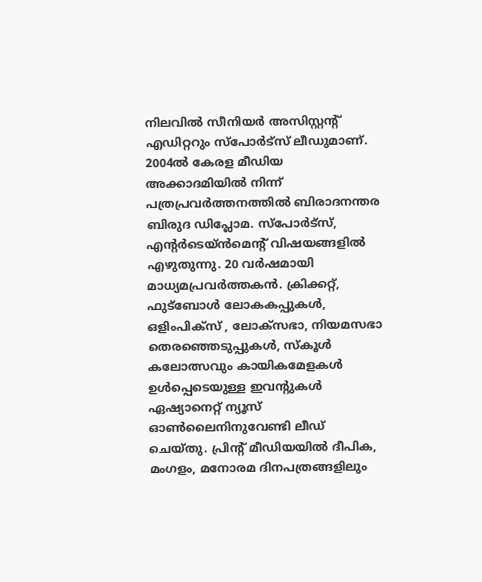നിലവില്‍ സീനിയര്‍ അസിസ്റ്റന്‍റ് എഡിറ്ററും സ്പോർട്സ് ലീഡുമാണ്. 2004ൽ കേരള മീഡിയ അക്കാദമിയില്‍ നിന്ന് പത്രപ്രവര്‍ത്തനത്തില്‍ ബിരാദനന്തര ബിരുദ ഡിപ്ലോമ. സ്പോര്‍ട്സ്, എന്‍റര്‍ടെയ്ൻമെന്‍റ് വിഷയങ്ങളില്‍ എഴുതുന്നു. 20 വര്‍ഷമായി മാധ്യമപ്രവര്‍ത്തകൻ. ക്രിക്കറ്റ്, ഫുട്ബോള്‍ ലോകകപ്പുകൾ, ഒളിംപിക്സ് , ലോക്സഭാ, നിയമസഭാ തെരഞ്ഞെടുപ്പുകള്‍, സ്കൂള്‍ കലോത്സവും കായികമേളകള്‍ ഉള്‍പ്പെടെയുള്ള ഇവന്‍റുകള്‍ ഏഷ്യാനെറ്റ് ന്യൂസ് ഓണ്‍ലൈനിനുവേണ്ടി ലീഡ് ചെയ്തു. പ്രിന്‍റ് മീഡിയയില്‍ ദീപിക, മംഗളം, മനോരമ ദിനപത്രങ്ങളിലും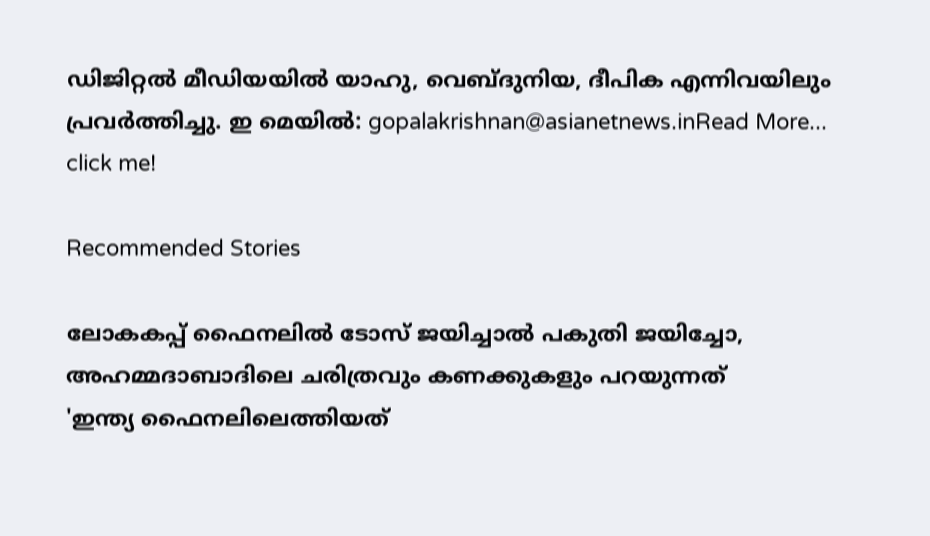ഡിജിറ്റൽ മീഡിയയില്‍ യാഹു, വെബ്ദുനിയ, ദീപിക എന്നിവയിലും പ്രവര്‍ത്തിച്ചു. ഇ മെയില്‍: gopalakrishnan@asianetnews.inRead More...
click me!

Recommended Stories

ലോകകപ്പ് ഫൈനലില്‍ ടോസ് ജയിച്ചാല്‍ പകുതി ജയിച്ചോ, അഹമ്മദാബാദിലെ ചരിത്രവും കണക്കുകളും പറയുന്നത്
'ഇന്ത്യ ഫൈനലിലെത്തിയത്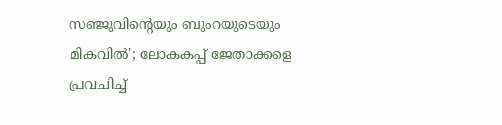സഞ്ജുവിന്‍റെയും ബുംറയുടെയും മികവില്‍'; ലോകകപ്പ് ജേതാക്കളെ പ്രവചിച്ച്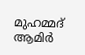മുഹമ്മദ് ആമിര്‍